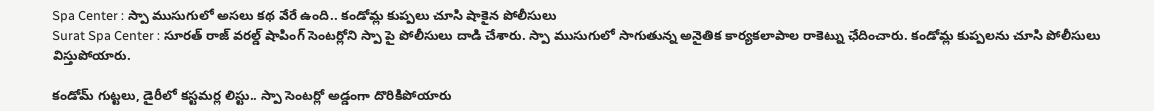Spa Center : స్పా ముసుగులో అసలు కథ వేరే ఉంది.. కండోమ్ల కుప్పలు చూసి షాకైన పోలీసులు
Surat Spa Center : సూరత్ రాజ్ వరల్డ్ షాపింగ్ సెంటర్లోని స్పా పై పోలీసులు దాడి చేశారు. స్పా ముసుగులో సాగుతున్న అనైతిక కార్యకలాపాల రాకెట్ను ఛేదించారు. కండోమ్ల కుప్పలను చూసి పోలీసులు విస్తుపోయారు.

కండోమ్ గుట్టలు, డైరీలో కస్టమర్ల లిస్టు.. స్పా సెంటర్లో అడ్డంగా దొరికిపోయారు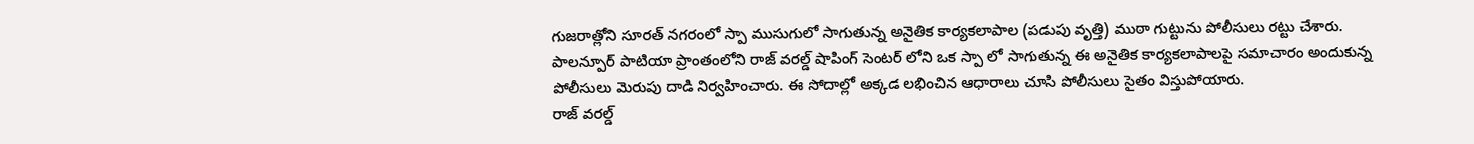గుజరాత్లోని సూరత్ నగరంలో స్పా ముసుగులో సాగుతున్న అనైతిక కార్యకలాపాల (పడుపు వృత్తి) ముఠా గుట్టును పోలీసులు రట్టు చేశారు. పాలన్పూర్ పాటియా ప్రాంతంలోని రాజ్ వరల్డ్ షాపింగ్ సెంటర్ లోని ఒక స్పా లో సాగుతున్న ఈ అనైతిక కార్యకలాపాలపై సమాచారం అందుకున్న పోలీసులు మెరుపు దాడి నిర్వహించారు. ఈ సోదాల్లో అక్కడ లభించిన ఆధారాలు చూసి పోలీసులు సైతం విస్తుపోయారు.
రాజ్ వరల్డ్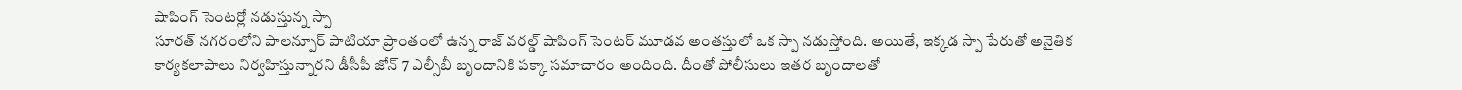షాపింగ్ సెంటర్లో నడుస్తున్న స్పా
సూరత్ నగరంలోని పాలన్పూర్ పాటియా ప్రాంతంలో ఉన్న రాజ్ వరల్డ్ షాపింగ్ సెంటర్ మూడవ అంతస్తులో ఒక స్పా నడుస్తోంది. అయితే, ఇక్కడ స్పా పేరుతో అనైతిక కార్యకలాపాలు నిర్వహిస్తున్నారని డీసీపీ జోన్ 7 ఎల్సీబీ బృందానికి పక్కా సమాచారం అందింది. దీంతో పోలీసులు ఇతర బృందాలతో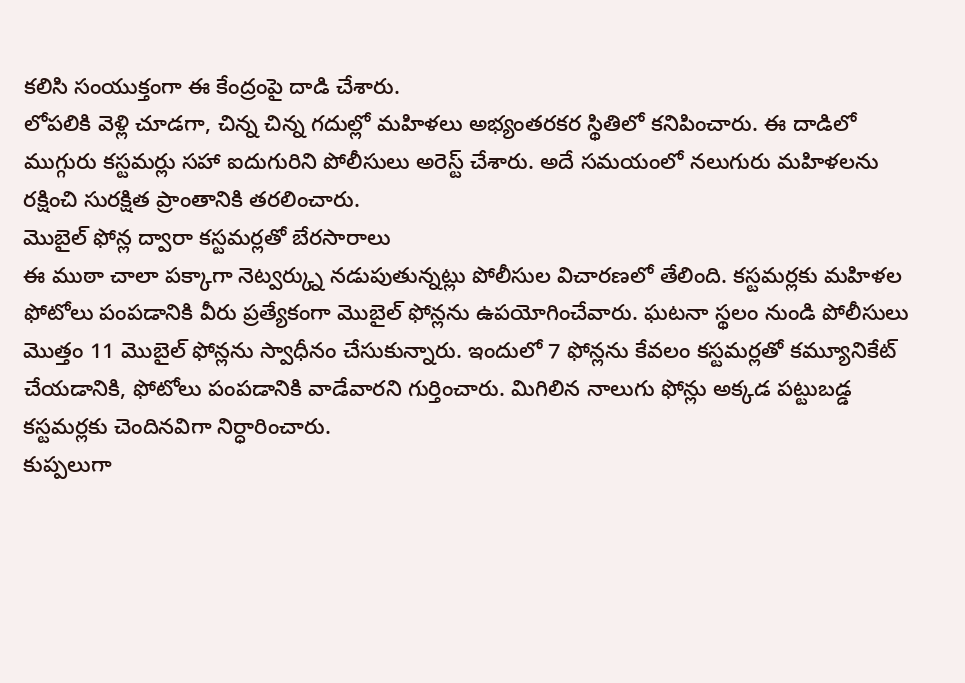కలిసి సంయుక్తంగా ఈ కేంద్రంపై దాడి చేశారు.
లోపలికి వెళ్లి చూడగా, చిన్న చిన్న గదుల్లో మహిళలు అభ్యంతరకర స్థితిలో కనిపించారు. ఈ దాడిలో ముగ్గురు కస్టమర్లు సహా ఐదుగురిని పోలీసులు అరెస్ట్ చేశారు. అదే సమయంలో నలుగురు మహిళలను రక్షించి సురక్షిత ప్రాంతానికి తరలించారు.
మొబైల్ ఫోన్ల ద్వారా కస్టమర్లతో బేరసారాలు
ఈ ముఠా చాలా పక్కాగా నెట్వర్క్ను నడుపుతున్నట్లు పోలీసుల విచారణలో తేలింది. కస్టమర్లకు మహిళల ఫోటోలు పంపడానికి వీరు ప్రత్యేకంగా మొబైల్ ఫోన్లను ఉపయోగించేవారు. ఘటనా స్థలం నుండి పోలీసులు మొత్తం 11 మొబైల్ ఫోన్లను స్వాధీనం చేసుకున్నారు. ఇందులో 7 ఫోన్లను కేవలం కస్టమర్లతో కమ్యూనికేట్ చేయడానికి, ఫోటోలు పంపడానికి వాడేవారని గుర్తించారు. మిగిలిన నాలుగు ఫోన్లు అక్కడ పట్టుబడ్డ కస్టమర్లకు చెందినవిగా నిర్ధారించారు.
కుప్పలుగా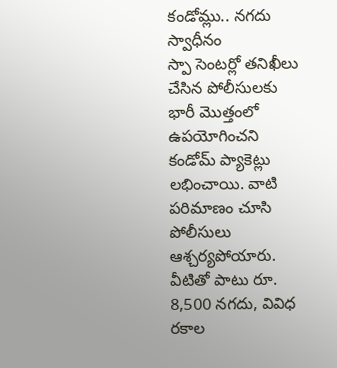కండోమ్లు.. నగదు స్వాధీనం
స్పా సెంటర్లో తనిఖీలు చేసిన పోలీసులకు భారీ మొత్తంలో ఉపయోగించని కండోమ్ ప్యాకెట్లు లభించాయి. వాటి పరిమాణం చూసి పోలీసులు ఆశ్చర్యపోయారు. వీటితో పాటు రూ. 8,500 నగదు, వివిధ రకాల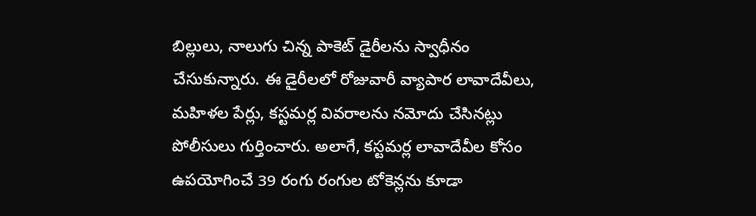బిల్లులు, నాలుగు చిన్న పాకెట్ డైరీలను స్వాధీనం చేసుకున్నారు. ఈ డైరీలలో రోజువారీ వ్యాపార లావాదేవీలు, మహిళల పేర్లు, కస్టమర్ల వివరాలను నమోదు చేసినట్లు పోలీసులు గుర్తించారు. అలాగే, కస్టమర్ల లావాదేవీల కోసం ఉపయోగించే 39 రంగు రంగుల టోకెన్లను కూడా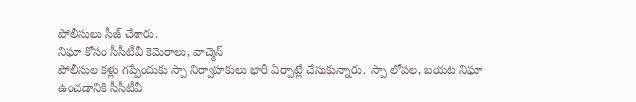పోలీసులు సీజ్ చేశారు.
నిఘా కోసం సీసీటీవీ కెమెరాలు, వాచ్మెన్
పోలీసుల కళ్లు గప్పేందుకు స్పా నిర్వాహకులు భారీ ఏర్పాట్లే చేసుకున్నారు. స్పా లోపల, బయట నిఘా ఉంచడానికి సీసీటీవీ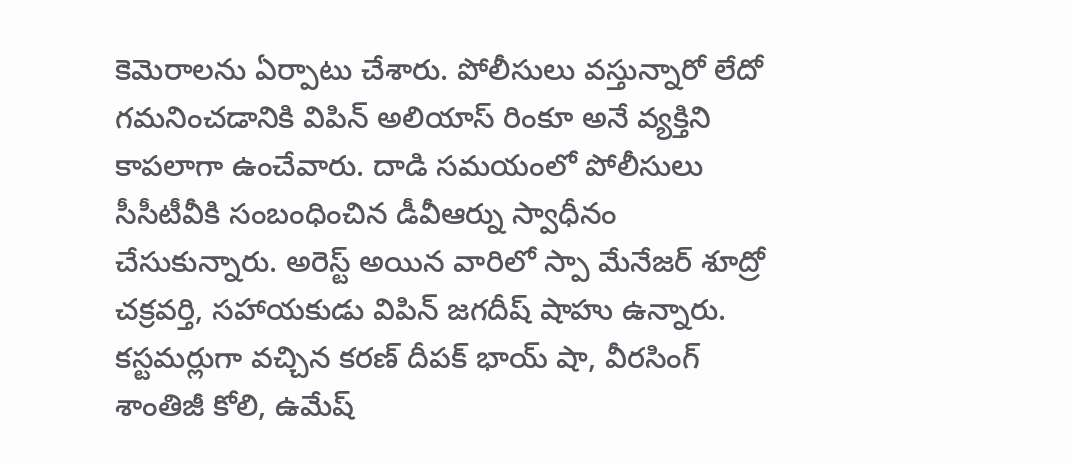కెమెరాలను ఏర్పాటు చేశారు. పోలీసులు వస్తున్నారో లేదో గమనించడానికి విపిన్ అలియాస్ రింకూ అనే వ్యక్తిని కాపలాగా ఉంచేవారు. దాడి సమయంలో పోలీసులు సీసీటీవీకి సంబంధించిన డీవీఆర్ను స్వాధీనం చేసుకున్నారు. అరెస్ట్ అయిన వారిలో స్పా మేనేజర్ శూద్రో చక్రవర్తి, సహాయకుడు విపిన్ జగదీష్ షాహు ఉన్నారు. కస్టమర్లుగా వచ్చిన కరణ్ దీపక్ భాయ్ షా, వీరసింగ్ శాంతిజీ కోలి, ఉమేష్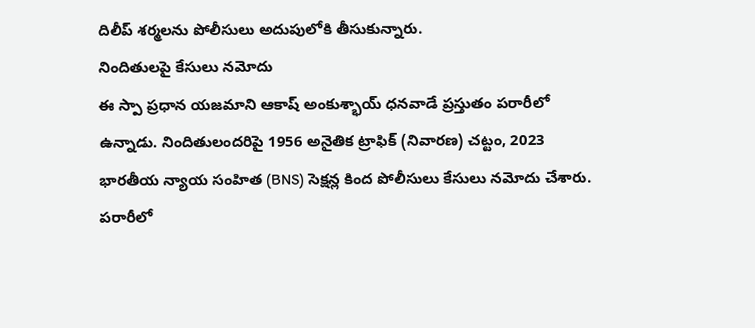దిలీప్ శర్మలను పోలీసులు అదుపులోకి తీసుకున్నారు.
నిందితులపై కేసులు నమోదు
ఈ స్పా ప్రధాన యజమాని ఆకాష్ అంకుశ్భాయ్ ధనవాడే ప్రస్తుతం పరారీలో ఉన్నాడు. నిందితులందరిపై 1956 అనైతిక ట్రాఫిక్ (నివారణ) చట్టం, 2023 భారతీయ న్యాయ సంహిత (BNS) సెక్షన్ల కింద పోలీసులు కేసులు నమోదు చేశారు. పరారీలో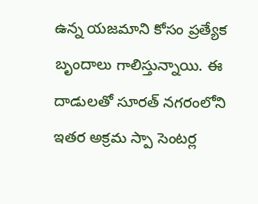ఉన్న యజమాని కోసం ప్రత్యేక బృందాలు గాలిస్తున్నాయి. ఈ దాడులతో సూరత్ నగరంలోని ఇతర అక్రమ స్పా సెంటర్ల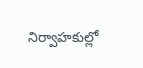నిర్వాహకుల్లో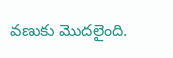వణుకు మొదలైంది.